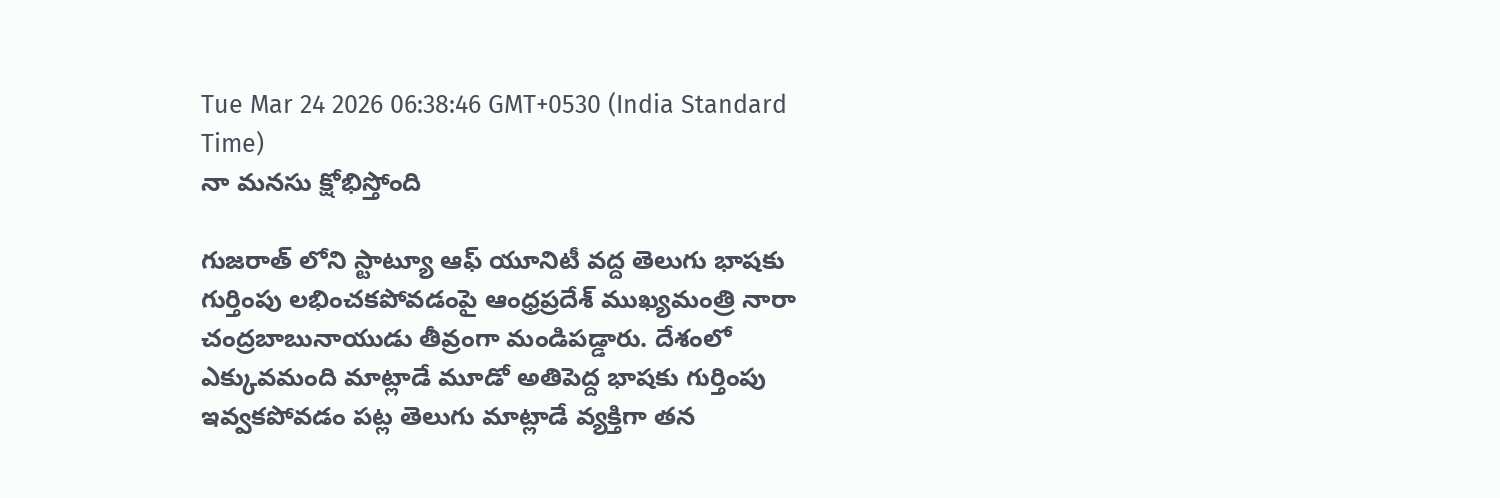Tue Mar 24 2026 06:38:46 GMT+0530 (India Standard Time)
నా మనసు క్షోభిస్తోంది

గుజరాత్ లోని స్టాట్యూ ఆఫ్ యూనిటీ వద్ద తెలుగు భాషకు గుర్తింపు లభించకపోవడంపై ఆంధ్రప్రదేశ్ ముఖ్యమంత్రి నారా చంద్రబాబునాయుడు తీవ్రంగా మండిపడ్డారు. దేశంలో ఎక్కువమంది మాట్లాడే మూడో అతిపెద్ద భాషకు గుర్తింపు ఇవ్వకపోవడం పట్ల తెలుగు మాట్లాడే వ్యక్తిగా తన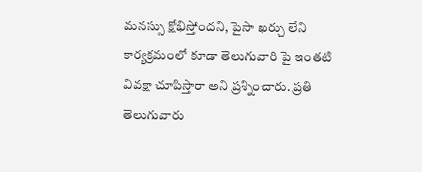మనస్సు క్షోభిస్తోందని, పైసా ఖర్చు లేని కార్యక్రమంలో కూడా తెలుగువారి పై ఇంతటి వివక్షా చూపిస్తారా అని ప్రశ్నించారు. ప్రతి తెలుగువారు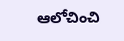ఆలోచించి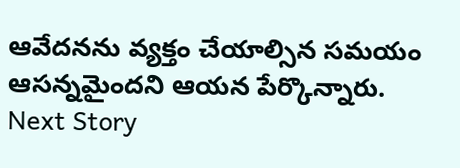ఆవేదనను వ్యక్తం చేయాల్సిన సమయం ఆసన్నమైందని ఆయన పేర్కొన్నారు.
Next Story